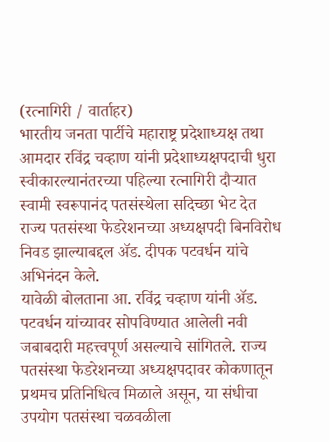(रत्नागिरी / वार्ताहर)
भारतीय जनता पार्टीचे महाराष्ट्र प्रदेशाध्यक्ष तथा आमदार रविंद्र चव्हाण यांनी प्रदेशाध्यक्षपदाची धुरा स्वीकारल्यानंतरच्या पहिल्या रत्नागिरी दौऱ्यात स्वामी स्वरूपानंद पतसंस्थेला सदिच्छा भेट देत राज्य पतसंस्था फेडरेशनच्या अध्यक्षपदी बिनविरोध निवड झाल्याबद्दल ॲड. दीपक पटवर्धन यांचे अभिनंदन केले.
यावेळी बोलताना आ. रविंद्र चव्हाण यांनी ॲड. पटवर्धन यांच्यावर सोपविण्यात आलेली नवी जबाबदारी महत्त्वपूर्ण असल्याचे सांगितले. राज्य पतसंस्था फेडरेशनच्या अध्यक्षपदावर कोकणातून प्रथमच प्रतिनिधित्व मिळाले असून, या संधीचा उपयोग पतसंस्था चळवळीला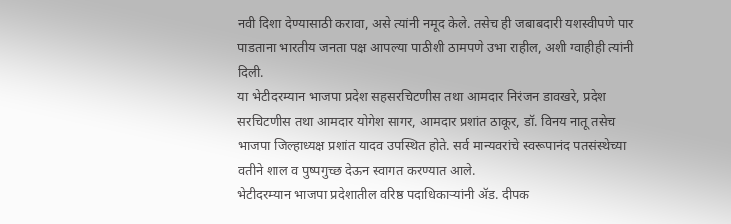नवी दिशा देण्यासाठी करावा, असे त्यांनी नमूद केले. तसेच ही जबाबदारी यशस्वीपणे पार पाडताना भारतीय जनता पक्ष आपल्या पाठीशी ठामपणे उभा राहील, अशी ग्वाहीही त्यांनी दिली.
या भेटीदरम्यान भाजपा प्रदेश सहसरचिटणीस तथा आमदार निरंजन डावखरे, प्रदेश सरचिटणीस तथा आमदार योगेश सागर, आमदार प्रशांत ठाकूर, डॉ. विनय नातू तसेच भाजपा जिल्हाध्यक्ष प्रशांत यादव उपस्थित होते. सर्व मान्यवरांचे स्वरूपानंद पतसंस्थेच्या वतीने शाल व पुष्पगुच्छ देऊन स्वागत करण्यात आले.
भेटीदरम्यान भाजपा प्रदेशातील वरिष्ठ पदाधिकाऱ्यांनी ॲड. दीपक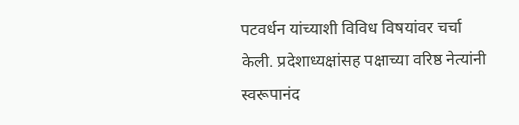पटवर्धन यांच्याशी विविध विषयांवर चर्चा केली. प्रदेशाध्यक्षांसह पक्षाच्या वरिष्ठ नेत्यांनी स्वरूपानंद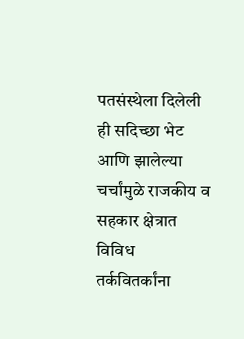पतसंस्थेला दिलेली ही सदिच्छा भेट आणि झालेल्या चर्चांमुळे राजकीय व सहकार क्षेत्रात विविध तर्कवितर्कांना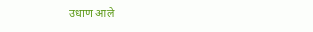उधाण आले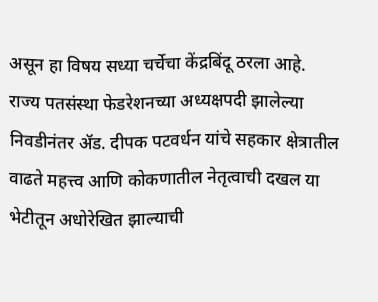असून हा विषय सध्या चर्चेचा केंद्रबिंदू ठरला आहे.
राज्य पतसंस्था फेडरेशनच्या अध्यक्षपदी झालेल्या निवडीनंतर ॲड. दीपक पटवर्धन यांचे सहकार क्षेत्रातील वाढते महत्त्व आणि कोकणातील नेतृत्वाची दखल या भेटीतून अधोरेखित झाल्याची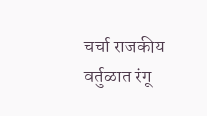चर्चा राजकीय वर्तुळात रंगू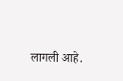लागली आहे.